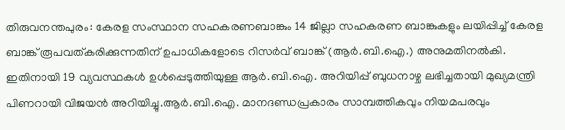തിരുവനന്തപുരം: കേരള സംസ്ഥാന സഹകരണബാങ്കും 14 ജില്ലാ സഹകരണ ബാങ്കുകളും ലയിപ്പിച്ച് കേരള ബാങ്ക് രൂപവത്കരിക്കുന്നതിന് ഉപാധികളോടെ റിസർവ് ബാങ്ക് (ആർ.ബി.ഐ.) അനുമതിനൽകി. ഇതിനായി 19 വ്യവസ്ഥകൾ ഉൾപ്പെടുത്തിയുള്ള ആർ.ബി.ഐ. അറിയിപ്പ് ബുധനാഴ്ച ലഭിച്ചതായി മുഖ്യമന്ത്രി പിണറായി വിജയൻ അറിയിച്ചു.ആർ.ബി.ഐ. മാനദണ്ഡപ്രകാരം സാമ്പത്തികവും നിയമപരവും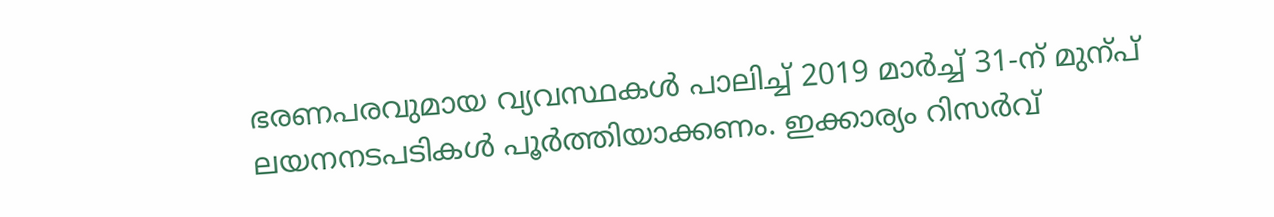ഭരണപരവുമായ വ്യവസ്ഥകൾ പാലിച്ച് 2019 മാർച്ച് 31-ന് മുന്പ് ലയനനടപടികൾ പൂർത്തിയാക്കണം. ഇക്കാര്യം റിസർവ്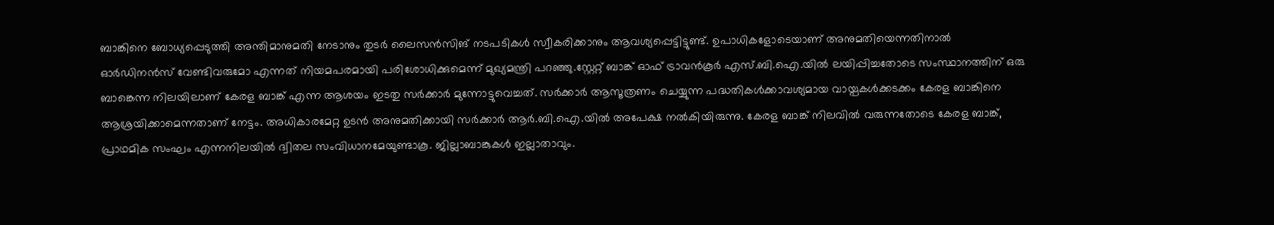ബാങ്കിനെ ബോധ്യപ്പെടുത്തി അന്തിമാനുമതി നേടാനും തുടർ ലൈസൻസിങ് നടപടികൾ സ്വീകരിക്കാനും ആവശ്യപ്പെട്ടിട്ടുണ്ട്. ഉപാധികളോടെയാണ് അനുമതിയെന്നതിനാൽ ഓർഡിനൻസ് വേണ്ടിവരുമോ എന്നത് നിയമപരമായി പരിശോധിക്കുമെന്ന് മുഖ്യമന്ത്രി പറഞ്ഞു.സ്റ്റേറ്റ് ബാങ്ക് ഓഫ് ട്രാവൻകൂർ എസ്.ബി.ഐ.യിൽ ലയിപ്പിച്ചതോടെ സംസ്ഥാനത്തിന് ഒരു ബാങ്കെന്ന നിലയിലാണ് കേരള ബാങ്ക് എന്ന ആശയം ഇടതു സർക്കാർ മുന്നോട്ടുവെച്ചത്. സർക്കാർ ആസൂത്രണം ചെയ്യുന്ന പദ്ധതികൾക്കാവശ്യമായ വായ്പകൾക്കടക്കം കേരള ബാങ്കിനെ ആശ്രയിക്കാമെന്നതാണ് നേട്ടം. അധികാരമേറ്റ ഉടൻ അനുമതിക്കായി സർക്കാർ ആർ.ബി.ഐ.യിൽ അപേക്ഷ നൽകിയിരുന്നു. കേരള ബാങ്ക് നിലവിൽ വരുന്നതോടെ കേരള ബാങ്ക്, പ്രാഥമിക സംഘം എന്നനിലയിൽ ദ്വിതല സംവിധാനമേയുണ്ടാകൂ. ജില്ലാബാങ്കുകൾ ഇല്ലാതാവും.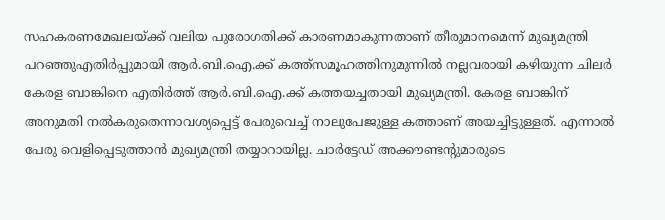സഹകരണമേഖലയ്ക്ക് വലിയ പുരോഗതിക്ക് കാരണമാകുന്നതാണ് തീരുമാനമെന്ന് മുഖ്യമന്ത്രി പറഞ്ഞുഎതിർപ്പുമായി ആർ.ബി.ഐ.ക്ക് കത്ത്സമൂഹത്തിനുമുന്നിൽ നല്ലവരായി കഴിയുന്ന ചിലർ കേരള ബാങ്കിനെ എതിർത്ത് ആർ.ബി.ഐ.ക്ക് കത്തയച്ചതായി മുഖ്യമന്ത്രി. കേരള ബാങ്കിന് അനുമതി നൽകരുതെന്നാവശ്യപ്പെട്ട് പേരുവെച്ച് നാലുപേജുള്ള കത്താണ് അയച്ചിട്ടുള്ളത്. എന്നാൽ പേരു വെളിപ്പെടുത്താൻ മുഖ്യമന്ത്രി തയ്യാറായില്ല. ചാർട്ടേഡ് അക്കൗണ്ടന്റുമാരുടെ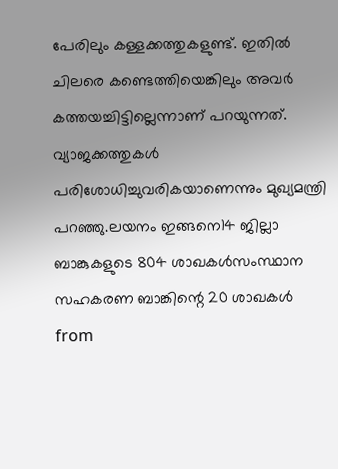പേരിലും കള്ളക്കത്തുകളുണ്ട്. ഇതിൽ ചിലരെ കണ്ടെത്തിയെങ്കിലും അവർ കത്തയച്ചിട്ടില്ലെന്നാണ് പറയുന്നത്. വ്യാജക്കത്തുകൾ പരിശോധിച്ചുവരികയാണെന്നും മുഖ്യമന്ത്രി പറഞ്ഞു.ലയനം ഇങ്ങനെ14 ജില്ലാ ബാങ്കുകളുടെ 804 ശാഖകൾസംസ്ഥാന സഹകരണ ബാങ്കിന്റെ 20 ശാഖകൾ
from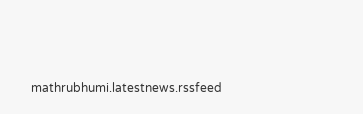mathrubhumi.latestnews.rssfeed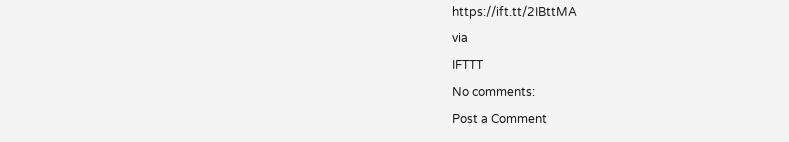https://ift.tt/2IBttMA
via
IFTTT
No comments:
Post a Comment